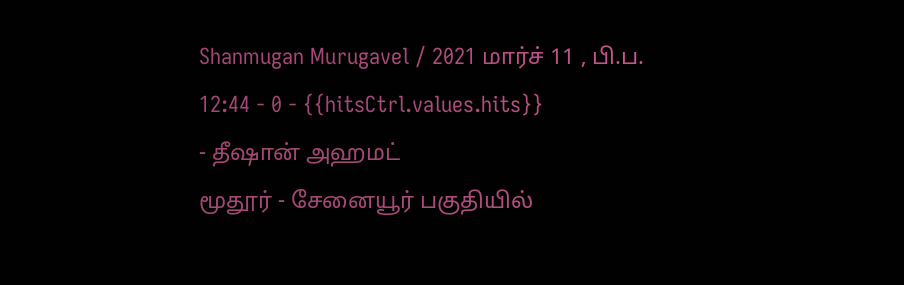Shanmugan Murugavel / 2021 மார்ச் 11 , பி.ப. 12:44 - 0 - {{hitsCtrl.values.hits}}
- தீஷான் அஹமட்
மூதூர் - சேனையூர் பகுதியில்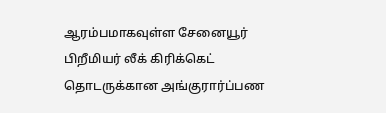ஆரம்பமாகவுள்ள சேனையூர் பிறீமியர் லீக் கிரிக்கெட் தொடருக்கான அங்குரார்ப்பண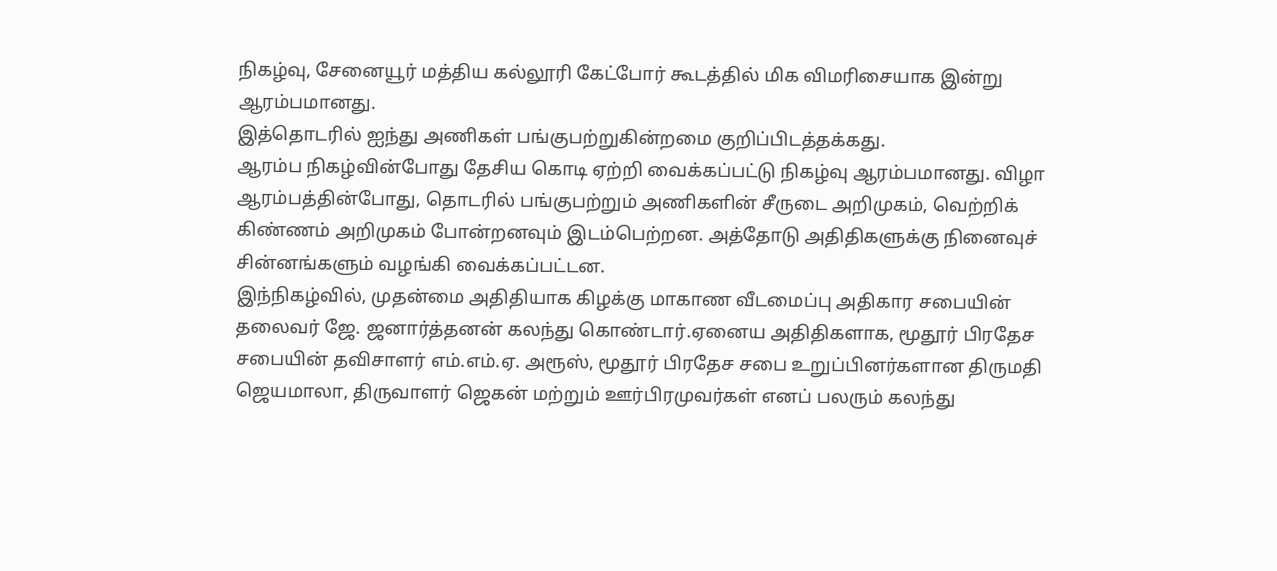நிகழ்வு, சேனையூர் மத்திய கல்லூரி கேட்போர் கூடத்தில் மிக விமரிசையாக இன்று ஆரம்பமானது.
இத்தொடரில் ஐந்து அணிகள் பங்குபற்றுகின்றமை குறிப்பிடத்தக்கது.
ஆரம்ப நிகழ்வின்போது தேசிய கொடி ஏற்றி வைக்கப்பட்டு நிகழ்வு ஆரம்பமானது. விழா ஆரம்பத்தின்போது, தொடரில் பங்குபற்றும் அணிகளின் சீருடை அறிமுகம், வெற்றிக் கிண்ணம் அறிமுகம் போன்றனவும் இடம்பெற்றன. அத்தோடு அதிதிகளுக்கு நினைவுச் சின்னங்களும் வழங்கி வைக்கப்பட்டன.
இந்நிகழ்வில், முதன்மை அதிதியாக கிழக்கு மாகாண வீடமைப்பு அதிகார சபையின் தலைவர் ஜே. ஜனார்த்தனன் கலந்து கொண்டார்.ஏனைய அதிதிகளாக, மூதூர் பிரதேச சபையின் தவிசாளர் எம்.எம்.ஏ. அரூஸ், மூதூர் பிரதேச சபை உறுப்பினர்களான திருமதி ஜெயமாலா, திருவாளர் ஜெகன் மற்றும் ஊர்பிரமுவர்கள் எனப் பலரும் கலந்து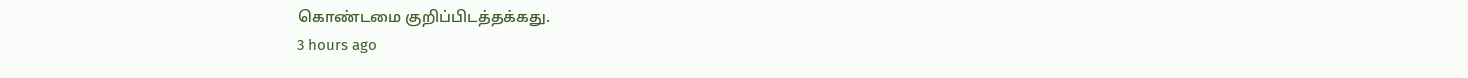கொண்டமை குறிப்பிடத்தக்கது.
3 hours ago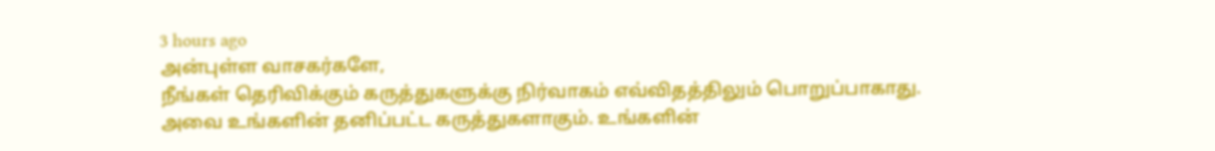3 hours ago
அன்புள்ள வாசகர்களே,
நீங்கள் தெரிவிக்கும் கருத்துகளுக்கு நிர்வாகம் எவ்விதத்திலும் பொறுப்பாகாது. அவை உங்களின் தனிப்பட்ட கருத்துகளாகும். உங்களின்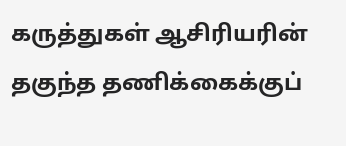கருத்துகள் ஆசிரியரின் தகுந்த தணிக்கைக்குப்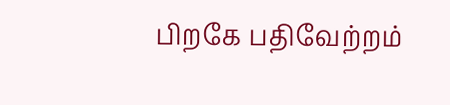பிறகே பதிவேற்றம்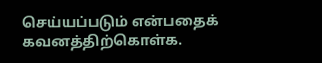செய்யப்படும் என்பதைக் கவனத்திற்கொள்க.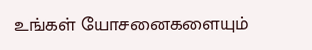உங்கள் யோசனைகளையும்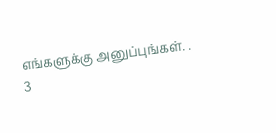எங்களுக்கு அனுப்புங்கள். .
3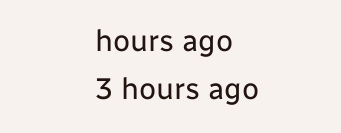hours ago
3 hours ago